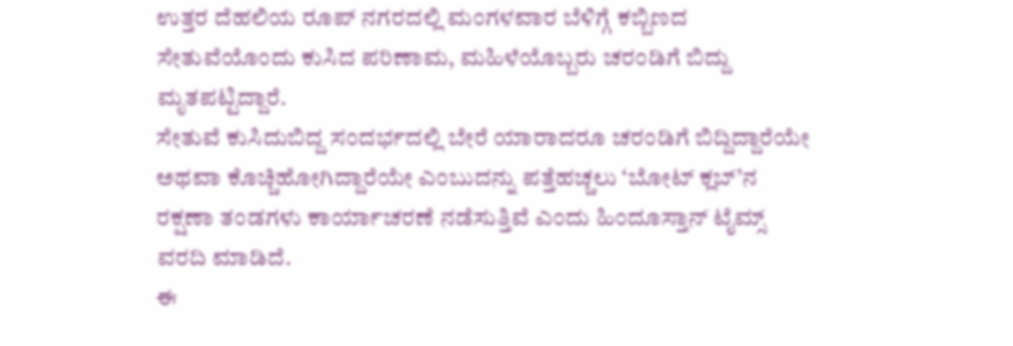ಉತ್ತರ ದೆಹಲಿಯ ರೂಪ್ ನಗರದಲ್ಲಿ ಮಂಗಳವಾರ ಬೆಳಿಗ್ಗೆ ಕಬ್ಬಿಣದ ಸೇತುವೆಯೊಂದು ಕುಸಿದ ಪರಿಣಾಮ, ಮಹಿಳೆಯೊಬ್ಬರು ಚರಂಡಿಗೆ ಬಿದ್ದು ಮೃತಪಟ್ಟಿದ್ದಾರೆ.
ಸೇತುವೆ ಕುಸಿದುಬಿದ್ದ ಸಂದರ್ಭದಲ್ಲಿ ಬೇರೆ ಯಾರಾದರೂ ಚರಂಡಿಗೆ ಬಿದ್ದಿದ್ದಾರೆಯೇ ಅಥವಾ ಕೊಚ್ಚಿಹೋಗಿದ್ದಾರೆಯೇ ಎಂಬುದನ್ನು ಪತ್ತೆಹಚ್ಚಲು ‘ಬೋಟ್ ಕ್ಲಬ್’ನ ರಕ್ಷಣಾ ತಂಡಗಳು ಕಾರ್ಯಾಚರಣೆ ನಡೆಸುತ್ತಿವೆ ಎಂದು ಹಿಂದೂಸ್ತಾನ್ ಟೈಮ್ಸ್ ವರದಿ ಮಾಡಿದೆ.
ಈ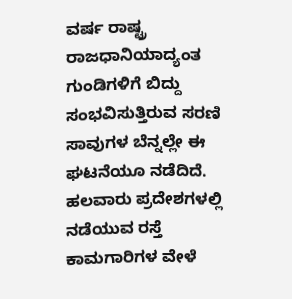ವರ್ಷ ರಾಷ್ಟ್ರ ರಾಜಧಾನಿಯಾದ್ಯಂತ ಗುಂಡಿಗಳಿಗೆ ಬಿದ್ದು ಸಂಭವಿಸುತ್ತಿರುವ ಸರಣಿ ಸಾವುಗಳ ಬೆನ್ನಲ್ಲೇ ಈ ಘಟನೆಯೂ ನಡೆದಿದೆ. ಹಲವಾರು ಪ್ರದೇಶಗಳಲ್ಲಿ ನಡೆಯುವ ರಸ್ತೆ ಕಾಮಗಾರಿಗಳ ವೇಳೆ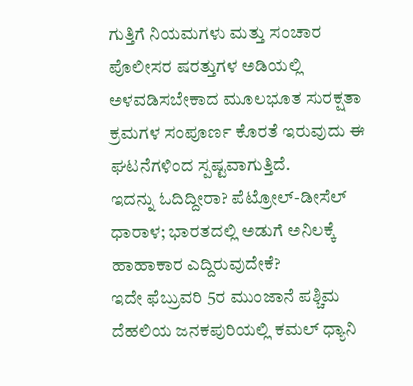ಗುತ್ತಿಗೆ ನಿಯಮಗಳು ಮತ್ತು ಸಂಚಾರ ಪೊಲೀಸರ ಷರತ್ತುಗಳ ಅಡಿಯಲ್ಲಿ ಅಳವಡಿಸಬೇಕಾದ ಮೂಲಭೂತ ಸುರಕ್ಷತಾ ಕ್ರಮಗಳ ಸಂಪೂರ್ಣ ಕೊರತೆ ಇರುವುದು ಈ ಘಟನೆಗಳಿಂದ ಸ್ಪಷ್ಟವಾಗುತ್ತಿದೆ.
ಇದನ್ನು ಓದಿದ್ದೀರಾ? ಪೆಟ್ರೋಲ್-ಡೀಸೆಲ್ ಧಾರಾಳ; ಭಾರತದಲ್ಲಿ ಅಡುಗೆ ಅನಿಲಕ್ಕೆ ಹಾಹಾಕಾರ ಎದ್ದಿರುವುದೇಕೆ?
ಇದೇ ಫೆಬ್ರುವರಿ 5ರ ಮುಂಜಾನೆ ಪಶ್ಚಿಮ ದೆಹಲಿಯ ಜನಕಪುರಿಯಲ್ಲಿ ಕಮಲ್ ಧ್ಯಾನಿ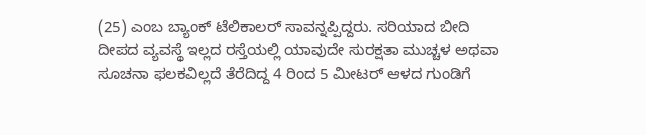(25) ಎಂಬ ಬ್ಯಾಂಕ್ ಟೆಲಿಕಾಲರ್ ಸಾವನ್ನಪ್ಪಿದ್ದರು. ಸರಿಯಾದ ಬೀದಿ ದೀಪದ ವ್ಯವಸ್ಥೆ ಇಲ್ಲದ ರಸ್ತೆಯಲ್ಲಿ ಯಾವುದೇ ಸುರಕ್ಷತಾ ಮುಚ್ಚಳ ಅಥವಾ ಸೂಚನಾ ಫಲಕವಿಲ್ಲದೆ ತೆರೆದಿದ್ದ 4 ರಿಂದ 5 ಮೀಟರ್ ಆಳದ ಗುಂಡಿಗೆ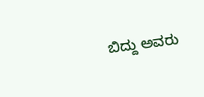ಬಿದ್ದು ಅವರು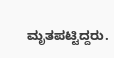ಮೃತಪಟ್ಟಿದ್ದರು.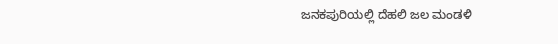ಜನಕಪುರಿಯಲ್ಲಿ ದೆಹಲಿ ಜಲ ಮಂಡಳಿ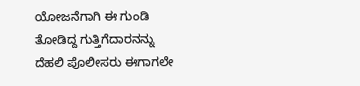ಯೋಜನೆಗಾಗಿ ಈ ಗುಂಡಿ ತೋಡಿದ್ದ ಗುತ್ತಿಗೆದಾರನನ್ನು ದೆಹಲಿ ಪೊಲೀಸರು ಈಗಾಗಲೇ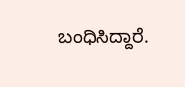ಬಂಧಿಸಿದ್ದಾರೆ.